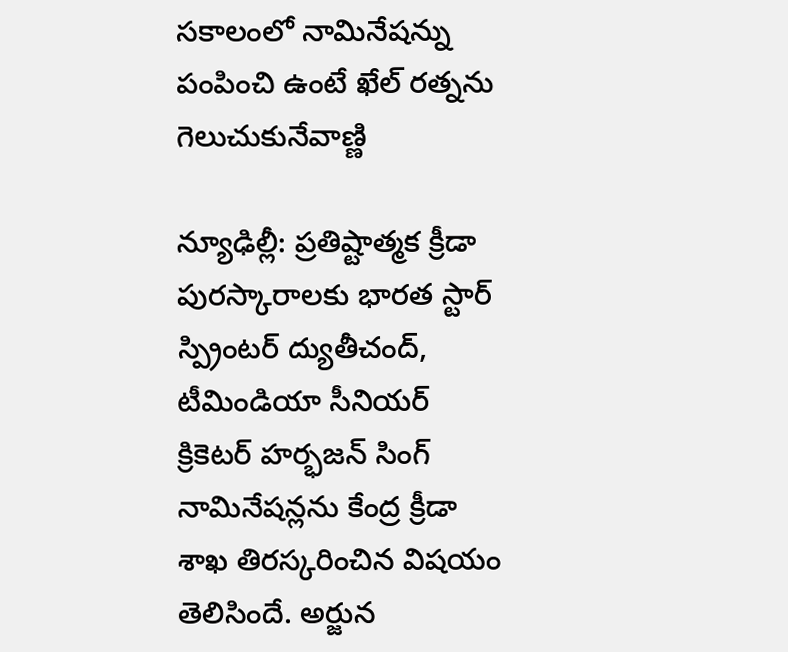సకాలంలో నామినేషన్ను పంపించి ఉంటే ఖేల్ రత్నను గెలుచుకునేవాణ్ణి

న్యూఢిల్లీ: ప్రతిష్టాత్మక క్రీడా పురస్కారాలకు భారత స్టార్ స్ప్రింటర్ ద్యుతీచంద్, టీమిండియా సీనియర్ క్రికెటర్ హర్భజన్ సింగ్ నామినేషన్లను కేంద్ర క్రీడా శాఖ తిరస్కరించిన విషయం తెలిసిందే. అర్జున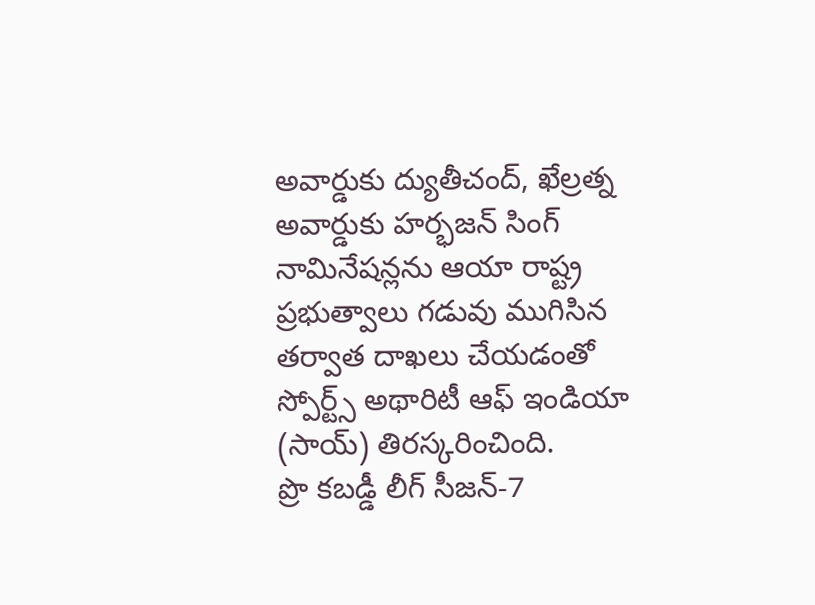అవార్డుకు ద్యుతీచంద్, ఖేల్రత్న అవార్డుకు హర్భజన్ సింగ్ నామినేషన్లను ఆయా రాష్ట్ర ప్రభుత్వాలు గడువు ముగిసిన తర్వాత దాఖలు చేయడంతో స్పోర్ట్స్ అథారిటీ ఆఫ్ ఇండియా (సాయ్) తిరస్కరించింది.
ప్రొ కబడ్డీ లీగ్ సీజన్-7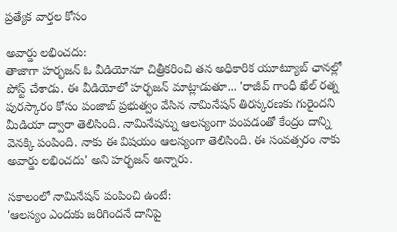ప్రత్యేక వార్తల కోసం

అవార్డు లభించదు:
తాజాగా హర్భజన్ ఓ వీడియోనూ చిత్రీకరించి తన అధికారిక యూట్యూబ్ ఛానల్లో పోస్ట్ చేశాడు. ఈ వీడియోలో హర్భజన్ మాట్లాడుతూ... 'రాజీవ్ గాంధీ ఖేల్ రత్న పురస్కారం కోసం పంజాబ్ ప్రభుత్వం వేసిన నామినేషన్ తిరస్కరణకు గురైందని మీడియా ద్వారా తెలిసింది. నామినేషన్ను ఆలస్యంగా పంపడంతో కేంద్రం దాన్ని వెనక్కి పంపింది. నాకు ఈ విషయం ఆలస్యంగా తెలిసింది. ఈ సంవత్సరం నాకు అవార్డు లభించదు' అని హర్భజన్ అన్నారు.

సకాలంలో నామినేషన్ పంపించి ఉంటే:
'ఆలస్యం ఎందుకు జరిగిందనే దానిపై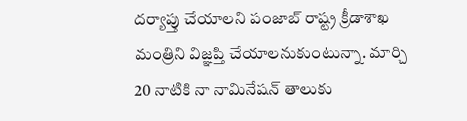దర్యాప్తు చేయాలని పంజాబ్ రాష్ట్ర క్రీడాశాఖ మంత్రిని విజ్ఞప్తి చేయాలనుకుంటున్నా. మార్చి 20 నాటికి నా నామినేషన్ తాలుకు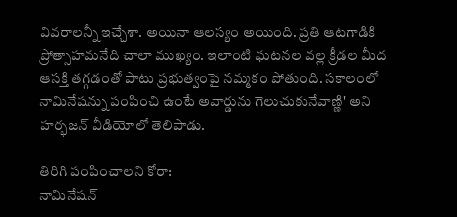వివరాలన్నీ ఇచ్చేశా. అయినా ఆలస్యం అయింది. ప్రతి ఆటగాడికి ప్రోత్సాహమనేది చాలా ముఖ్యం. ఇలాంటి ఘటనల వల్ల క్రీడల మీద ఆసక్తి తగ్గడంతో పాటు ప్రభుత్వంపై నమ్మకం పోతుంది. సకాలంలో నామినేషన్ను పంపించి ఉంటే అవార్డును గెలుచుకునేవాణ్ణి' అని హర్భజన్ వీడియోలో తెలిపాడు.

తిరిగి పంపించాలని కోరా:
నామినేషన్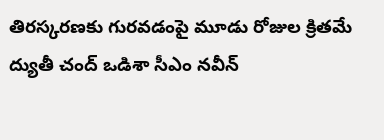తిరస్కరణకు గురవడంపై మూడు రోజుల క్రితమే ద్యుతీ చంద్ ఒడిశా సీఎం నవీన్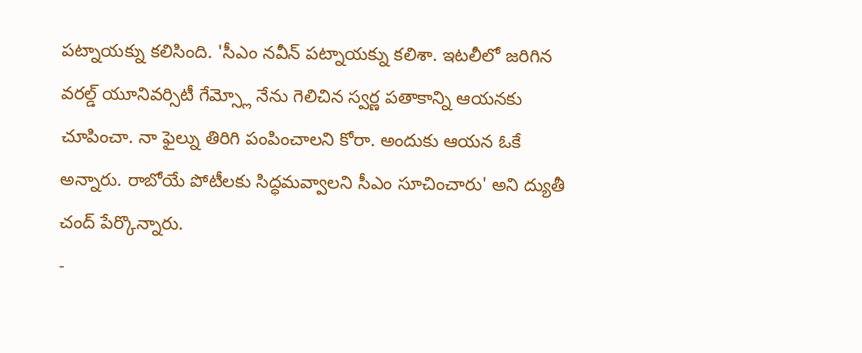పట్నాయక్ను కలిసింది. 'సీఎం నవీన్ పట్నాయక్ను కలిశా. ఇటలీలో జరిగిన వరల్డ్ యూనివర్సిటీ గేమ్స్లో నేను గెలిచిన స్వర్ణ పతాకాన్ని ఆయనకు చూపించా. నా ఫైల్ను తిరిగి పంపించాలని కోరా. అందుకు ఆయన ఓకే అన్నారు. రాబోయే పోటీలకు సిద్ధమవ్వాలని సీఎం సూచించారు' అని ద్యుతీ చంద్ పేర్కొన్నారు.
-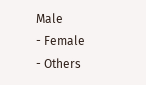Male
- Female
- Others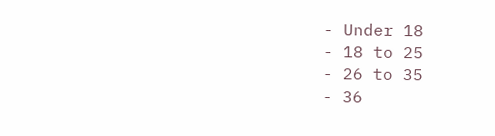- Under 18
- 18 to 25
- 26 to 35
- 36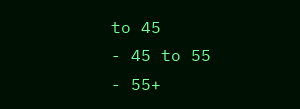to 45
- 45 to 55
- 55+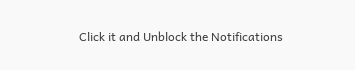Click it and Unblock the Notifications